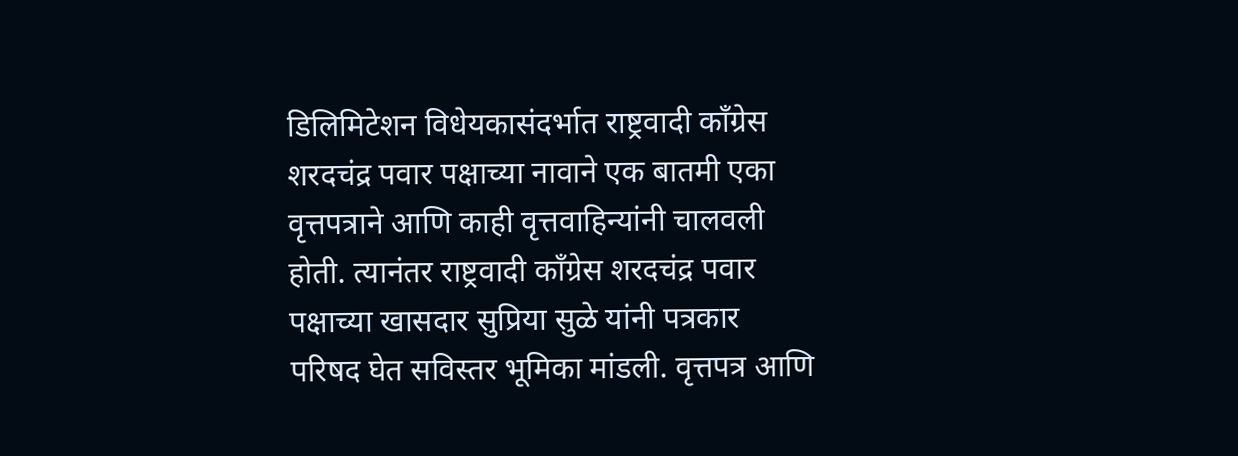डिलिमिटेशन विधेयकासंदर्भात राष्ट्रवादी काँग्रेस शरदचंद्र पवार पक्षाच्या नावाने एक बातमी एका वृत्तपत्राने आणि काही वृत्तवाहिन्यांनी चालवली होती. त्यानंतर राष्ट्रवादी काँग्रेस शरदचंद्र पवार पक्षाच्या खासदार सुप्रिया सुळे यांनी पत्रकार परिषद घेत सविस्तर भूमिका मांडली. वृत्तपत्र आणि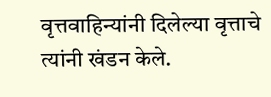वृत्तवाहिन्यांनी दिलेल्या वृत्ताचे त्यांनी खंडन केले.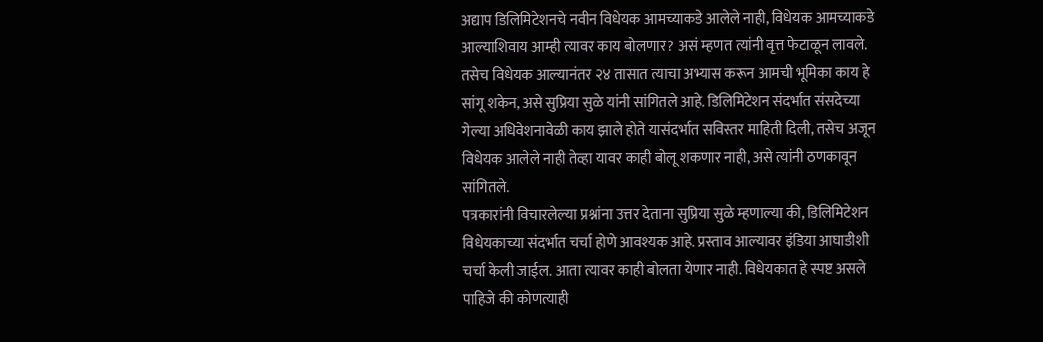अद्याप डिलिमिटेशनचे नवीन विधेयक आमच्याकडे आलेले नाही, विधेयक आमच्याकडे आल्याशिवाय आम्ही त्यावर काय बोलणार? असं म्हणत त्यांनी वृत्त फेटाळून लावले. तसेच विधेयक आल्यानंतर २४ तासात त्याचा अभ्यास करून आमची भूमिका काय हे सांगू शकेन, असे सुप्रिया सुळे यांनी सांगितले आहे. डिलिमिटेशन संदर्भात संसदेच्या गेल्या अधिवेशनावेळी काय झाले होते यासंदर्भात सविस्तर माहिती दिली, तसेच अजून विधेयक आलेले नाही तेव्हा यावर काही बोलू शकणार नाही, असे त्यांनी ठणकावून सांगितले.
पत्रकारांनी विचारलेल्या प्रश्नांना उत्तर देताना सुप्रिया सुळे म्हणाल्या की, डिलिमिटेशन विधेयकाच्या संदर्भात चर्चा होणे आवश्यक आहे. प्रस्ताव आल्यावर इंडिया आघाडीशी चर्चा केली जाईल. आता त्यावर काही बोलता येणार नाही. विधेयकात हे स्पष्ट असले पाहिजे की कोणत्याही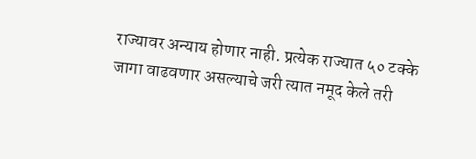राज्यावर अन्याय होणार नाही. प्रत्येक राज्यात ५० टक्के जागा वाढवणार असल्याचे जरी त्यात नमूद केले तरी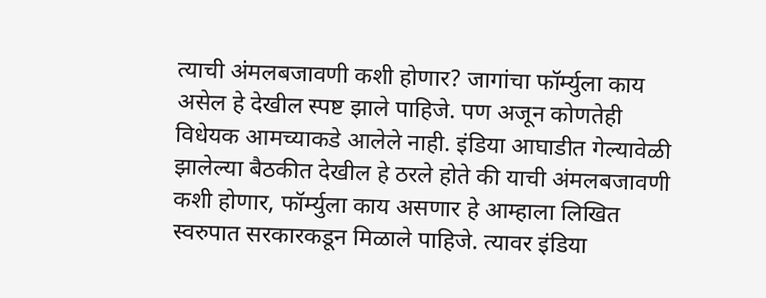त्याची अंमलबजावणी कशी होणार? जागांचा फॉर्म्युला काय असेल हे देखील स्पष्ट झाले पाहिजे. पण अजून कोणतेही विधेयक आमच्याकडे आलेले नाही. इंडिया आघाडीत गेल्यावेळी झालेल्या बैठकीत देखील हे ठरले होते की याची अंमलबजावणी कशी होणार, फॉर्म्युला काय असणार हे आम्हाला लिखित स्वरुपात सरकारकडून मिळाले पाहिजे. त्यावर इंडिया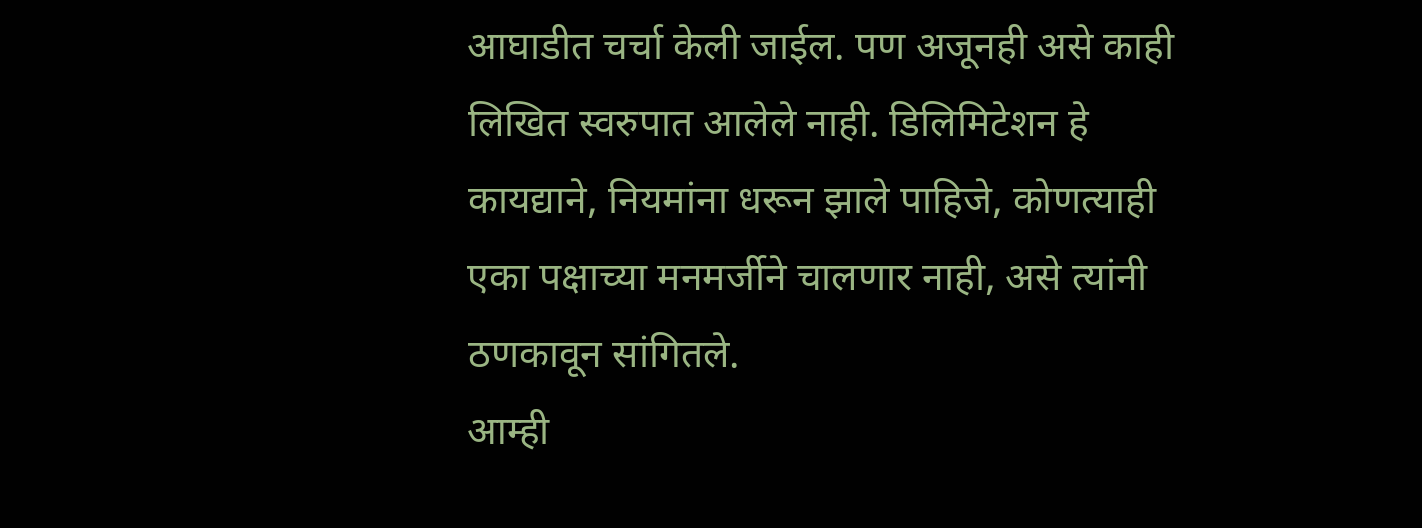आघाडीत चर्चा केली जाईल. पण अजूनही असे काही लिखित स्वरुपात आलेले नाही. डिलिमिटेशन हे कायद्याने, नियमांना धरून झाले पाहिजे, कोणत्याही एका पक्षाच्या मनमर्जीने चालणार नाही, असे त्यांनी ठणकावून सांगितले.
आम्ही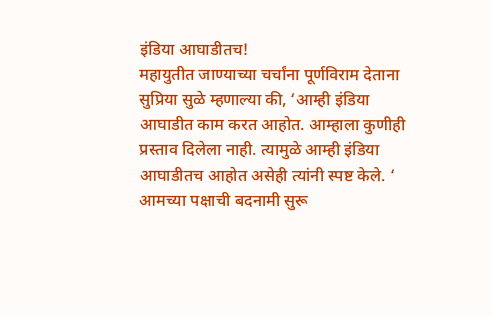इंडिया आघाडीतच!
महायुतीत जाण्याच्या चर्चांना पूर्णविराम देताना सुप्रिया सुळे म्हणाल्या की, ‘आम्ही इंडिया आघाडीत काम करत आहोत. आम्हाला कुणीही प्रस्ताव दिलेला नाही. त्यामुळे आम्ही इंडिया आघाडीतच आहोत असेही त्यांनी स्पष्ट केले. ‘
आमच्या पक्षाची बदनामी सुरू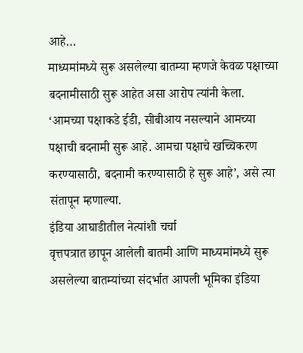आहे…
माध्यमांमध्ये सुरू असलेल्या बातम्या म्हणजे केवळ पक्षाच्या बदनामीसाठी सुरू आहेत असा आरोप त्यांनी केला. ‘आमच्या पक्षाकडे ईडी, सीबीआय नसल्याने आमच्या पक्षाची बदनामी सुरू आहे. आमचा पक्षाचे खच्चिकरण करण्यासाठी, बदनामी करण्यासाठी हे सुरू आहे’, असे त्या संतापून म्हणाल्या.
इंडिया आघाडीतील नेत्यांशी चर्चा
वृत्तपत्रात छापून आलेली बातमी आणि माध्यमांमध्ये सुरू असलेल्या बातम्यांच्या संदर्भात आपली भूमिका इंडिया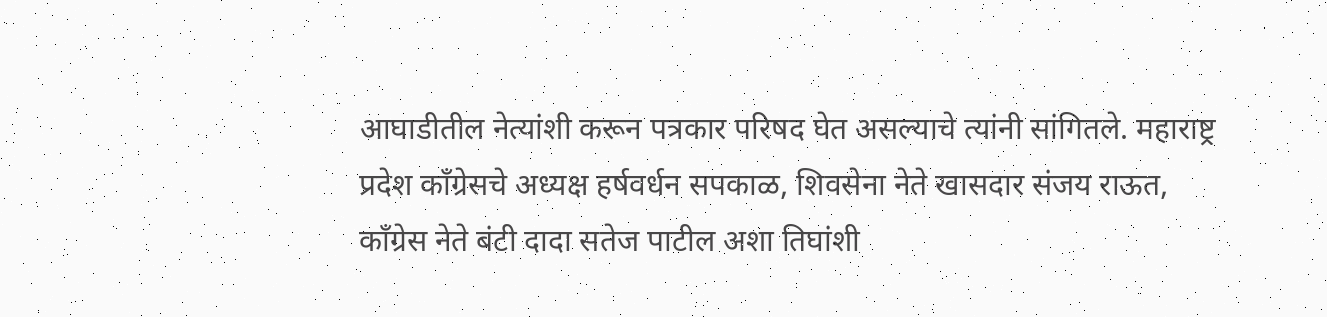आघाडीतील नेत्यांशी करून पत्रकार परिषद घेत असल्याचे त्यांनी सांगितले. महाराष्ट्र प्रदेश काँग्रेसचे अध्यक्ष हर्षवर्धन सपकाळ, शिवसेना नेते खासदार संजय राऊत, काँग्रेस नेते बंटी दादा सतेज पाटील अशा तिघांशी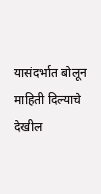यासंदर्भात बोलून माहिती दिल्याचे देखील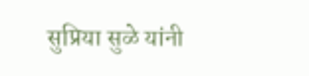सुप्रिया सुळे यांनी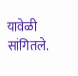यावेळी सांगितले.